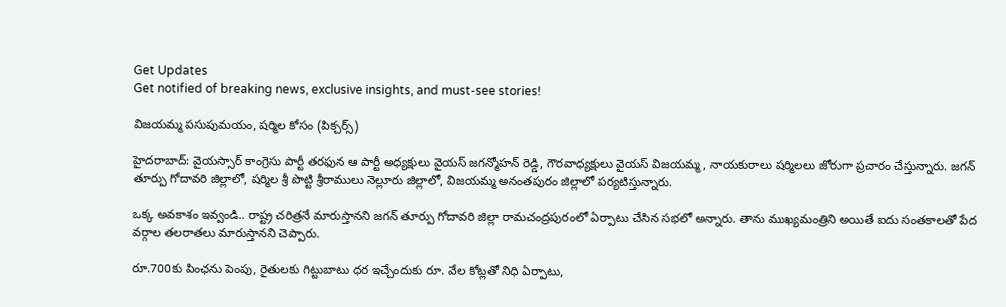Get Updates
Get notified of breaking news, exclusive insights, and must-see stories!

విజయమ్మ పసుపుమయం, షర్మిల కోసం (పిక్చర్స్)

హైదరాబాద్: వైయస్సార్ కాంగ్రెసు పార్టీ తరఫున ఆ పార్టీ అధ్యక్షులు వైయస్ జగన్మోహన్ రెడ్డి, గౌరవాధ్యక్షులు వైయస్ విజయమ్మ, నాయకురాలు షర్మిలలు జోరుగా ప్రచారం చేస్తున్నారు. జగన్ తూర్పు గోదావరి జిల్లాలో, షర్మిల శ్రీ పొట్టి శ్రీరాములు నెల్లూరు జిల్లాలో, విజయమ్మ అనంతపురం జిల్లాలో పర్యటిస్తున్నారు.

ఒక్క అవకాశం ఇవ్వండి.. రాష్ట్ర చరిత్రనే మారుస్తానని జగన్ తూర్పు గోదావరి జిల్లా రామచంద్రపురంలో ఏర్పాటు చేసిన సభలో అన్నారు. తాను ముఖ్యమంత్రిని అయితే ఐదు సంతకాలతో పేద వర్గాల తలరాతలు మారుస్తానని చెప్పారు.

రూ.700కు పింఛను పెంపు, రైతులకు గిట్టుబాటు ధర ఇచ్చేందుకు రూ. వేల కోట్లతో నిధి ఏర్పాటు,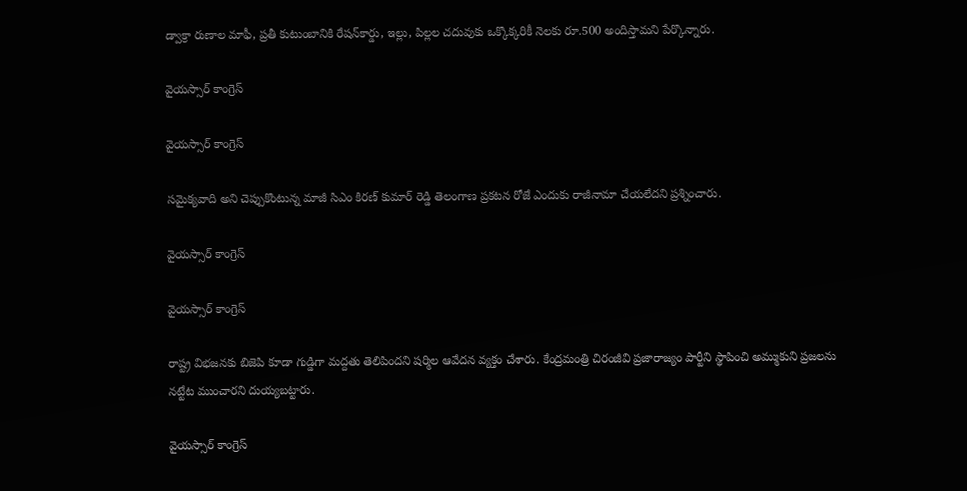డ్వాక్రా రుణాల మాఫీ, ప్రతీ కుటుంబానికి రేషన్‌కార్డు, ఇల్లు, పిల్లల చదువుకు ఒక్కొక్కరికీ నెలకు రూ.500 అందిస్తామని పేర్కొన్నారు.

వైయస్సార్ కాంగ్రెస్

వైయస్సార్ కాంగ్రెస్

సమైక్యవాది అని చెప్పుకొంటున్న మాజీ సిఎం కిరణ్ కుమార్ రెడ్డి తెలంగాణ ప్రకటన రోజే ఎందుకు రాజీనామా చేయలేదని ప్రశ్నించారు.

వైయస్సార్ కాంగ్రెస్

వైయస్సార్ కాంగ్రెస్

రాష్ట్ర విభజనకు బిజెపి కూడా గుడ్డిగా మద్దతు తెలిపిందని షర్మిల ఆవేదన వ్యక్తం చేశారు. కేంద్రమంత్రి చిరంజీవి ప్రజారాజ్యం పార్టీని స్థాపించి అమ్ముకుని ప్రజలను నట్టేట ముంచారని దుయ్యబట్టారు.

వైయస్సార్ కాంగ్రెస్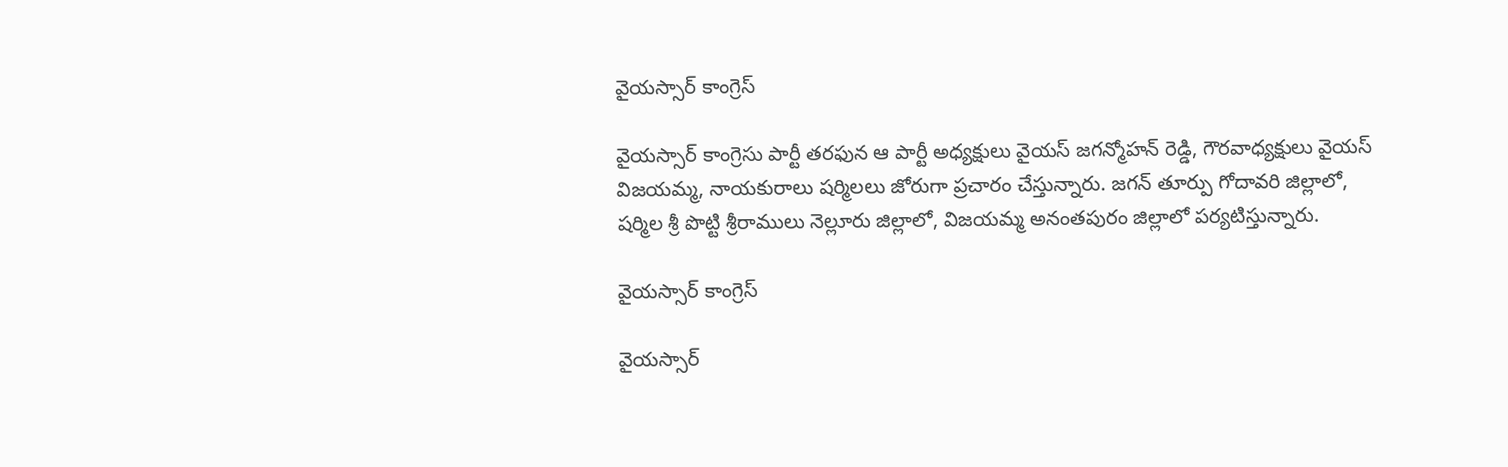వైయస్సార్ కాంగ్రెస్

వైయస్సార్ కాంగ్రెసు పార్టీ తరఫున ఆ పార్టీ అధ్యక్షులు వైయస్ జగన్మోహన్ రెడ్డి, గౌరవాధ్యక్షులు వైయస్ విజయమ్మ, నాయకురాలు షర్మిలలు జోరుగా ప్రచారం చేస్తున్నారు. జగన్ తూర్పు గోదావరి జిల్లాలో, షర్మిల శ్రీ పొట్టి శ్రీరాములు నెల్లూరు జిల్లాలో, విజయమ్మ అనంతపురం జిల్లాలో పర్యటిస్తున్నారు.

వైయస్సార్ కాంగ్రెస్

వైయస్సార్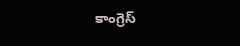కాంగ్రెస్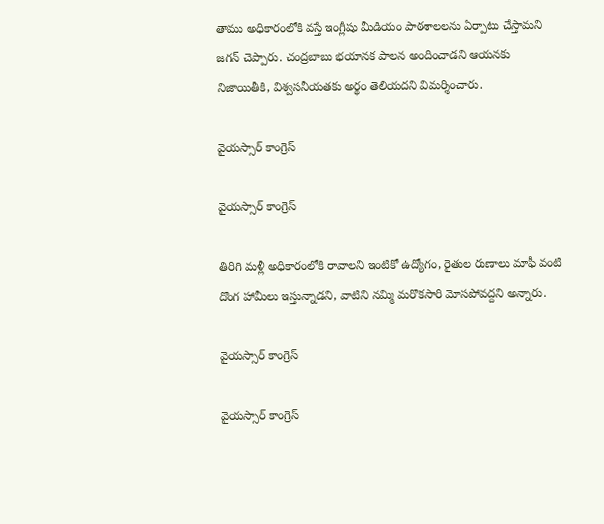తాము అధికారంలోకి వస్తే ఇంగ్లీషు మీడియం పాఠశాలలను ఏర్పాటు చేస్తామని జగన్ చెప్పారు. చంద్రబాబు భయానక పాలన అందించాడని ఆయనకు నిజాయితీకి, విశ్వసనీయతకు అర్థం తెలియదని విమర్శించారు.

వైయస్సార్ కాంగ్రెస్

వైయస్సార్ కాంగ్రెస్

తిరిగి మళ్లీ అధికారంలోకి రావాలని ఇంటికో ఉద్యోగం, రైతుల రుణాలు మాఫీ వంటి దొంగ హామీలు ఇస్తున్నాడని, వాటిని నమ్మి మరొకసారి మోసపోవద్దని అన్నారు.

వైయస్సార్ కాంగ్రెస్

వైయస్సార్ కాంగ్రెస్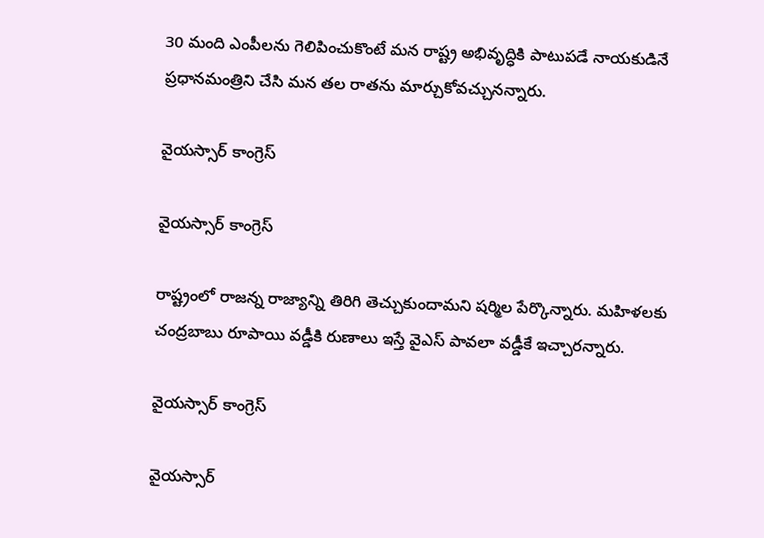30 మంది ఎంపీలను గెలిపించుకొంటే మన రాష్ట్ర అభివృద్ధికి పాటుపడే నాయకుడినే ప్రధానమంత్రిని చేసి మన తల రాతను మార్చుకోవచ్చునన్నారు.

వైయస్సార్ కాంగ్రెస్

వైయస్సార్ కాంగ్రెస్

రాష్ట్రంలో రాజన్న రాజ్యాన్ని తిరిగి తెచ్చుకుందామని షర్మిల పేర్కొన్నారు. మహిళలకు చంద్రబాబు రూపాయి వడ్డీకి రుణాలు ఇస్తే వైఎస్ పావలా వడ్డీకే ఇచ్చారన్నారు.

వైయస్సార్ కాంగ్రెస్

వైయస్సార్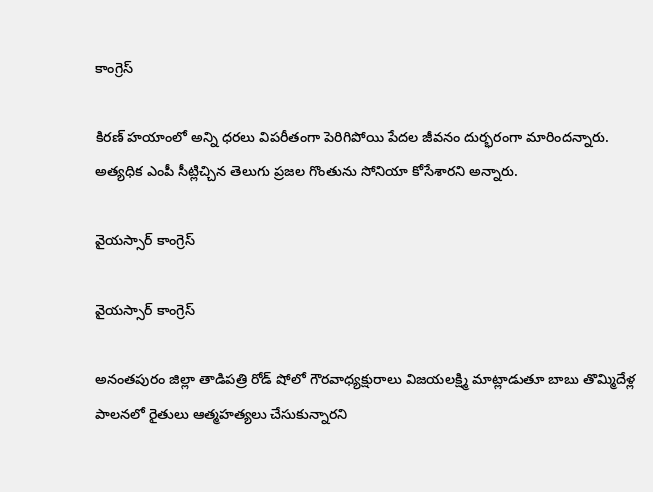కాంగ్రెస్

కిరణ్ హయాంలో అన్ని ధరలు విపరీతంగా పెరిగిపోయి పేదల జీవనం దుర్భరంగా మారిందన్నారు. అత్యధిక ఎంపీ సీట్లిచ్చిన తెలుగు ప్రజల గొంతును సోనియా కోసేశారని అన్నారు.

వైయస్సార్ కాంగ్రెస్

వైయస్సార్ కాంగ్రెస్

అనంతపురం జిల్లా తాడిపత్రి రోడ్ షోలో గౌరవాధ్యక్షురాలు విజయలక్ష్మి మాట్లాడుతూ బాబు తొమ్మిదేళ్ల పాలనలో రైతులు ఆత్మహత్యలు చేసుకున్నారని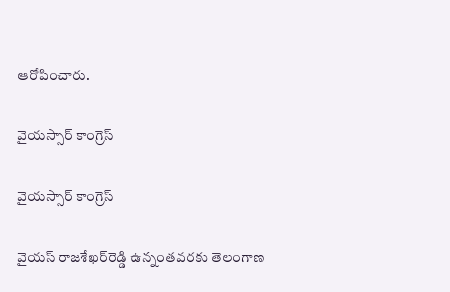ఆరోపించారు.

వైయస్సార్ కాంగ్రెస్

వైయస్సార్ కాంగ్రెస్

వైయస్ రాజశేఖర్‌రెడ్డి ఉన్నంతవరకు తెలంగాణ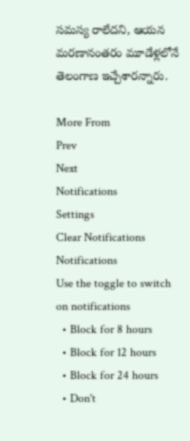సమస్య రాలేదని, ఆయన మరణానంతరం మూడేళ్లలోనే తెలంగాణ ఇచ్చేశారన్నారు.

More From
Prev
Next
Notifications
Settings
Clear Notifications
Notifications
Use the toggle to switch on notifications
  • Block for 8 hours
  • Block for 12 hours
  • Block for 24 hours
  • Don't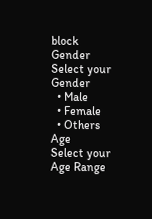block
Gender
Select your Gender
  • Male
  • Female
  • Others
Age
Select your Age Range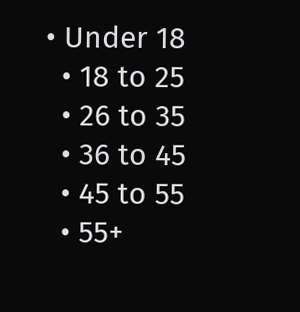• Under 18
  • 18 to 25
  • 26 to 35
  • 36 to 45
  • 45 to 55
  • 55+